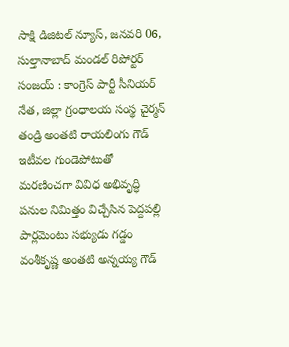సాక్షి డిజిటల్ న్యూస్, జనవరి 06, సుల్తానాబాద్ మండల్ రిపోర్టర్ సంజయ్ : కాంగ్రెస్ పార్టీ సీనియర్ నేత, జిల్లా గ్రంధాలయ సంస్థ చైర్మన్ తండ్రి అంతటి రాయలింగు గౌడ్ ఇటీవల గుండెపోటుతో మరణించగా వివిధ అభివృద్ధి పనుల నిమిత్తం విచ్చేసిన పెద్దపల్లి పార్లమెంటు సభ్యుడు గడ్డం వంశీకృష్ణ అంతటి అన్నయ్య గౌడ్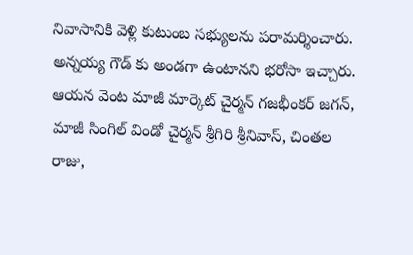నివాసానికి వెళ్లి కుటుంబ సభ్యులను పరామర్శించారు. అన్నయ్య గౌడ్ కు అండగా ఉంటానని భరోసా ఇచ్చారు. ఆయన వెంట మాజీ మార్కెట్ చైర్మన్ గజభీంకర్ జగన్, మాజీ సింగిల్ విండో చైర్మన్ శ్రీగిరి శ్రీనివాస్, చింతల రాజు,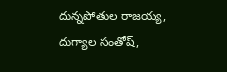దున్నపోతుల రాజయ్య, దుగ్యాల సంతోష్,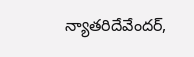న్యాతరిదేవేందర్,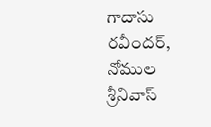గాదాసు రవీందర్, నోముల శ్రీనివాస్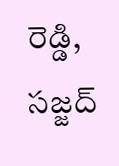రెడ్డి, సజ్జద్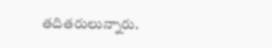తదితరులున్నారు.